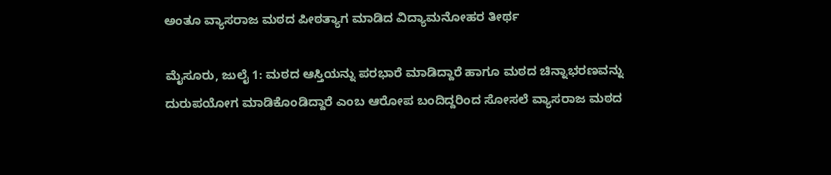ಅಂತೂ ವ್ಯಾಸರಾಜ ಮಠದ ಪೀಠತ್ಯಾಗ ಮಾಡಿದ ವಿದ್ಯಾಮನೋಹರ ತೀರ್ಥ

ಮೈಸೂರು, ಜುಲೈ 1: ಮಠದ ಆಸ್ತಿಯನ್ನು ಪರಭಾರೆ ಮಾಡಿದ್ದಾರೆ ಹಾಗೂ ಮಠದ ಚಿನ್ನಾಭರಣವನ್ನು ದುರುಪಯೋಗ ಮಾಡಿಕೊಂಡಿದ್ದಾರೆ ಎಂಬ ಆರೋಪ ಬಂದಿದ್ದರಿಂದ ಸೋಸಲೆ ವ್ಯಾಸರಾಜ ಮಠದ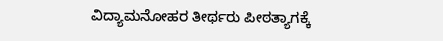ವಿದ್ಯಾಮನೋಹರ ತೀರ್ಥರು ಪೀಠತ್ಯಾಗಕ್ಕೆ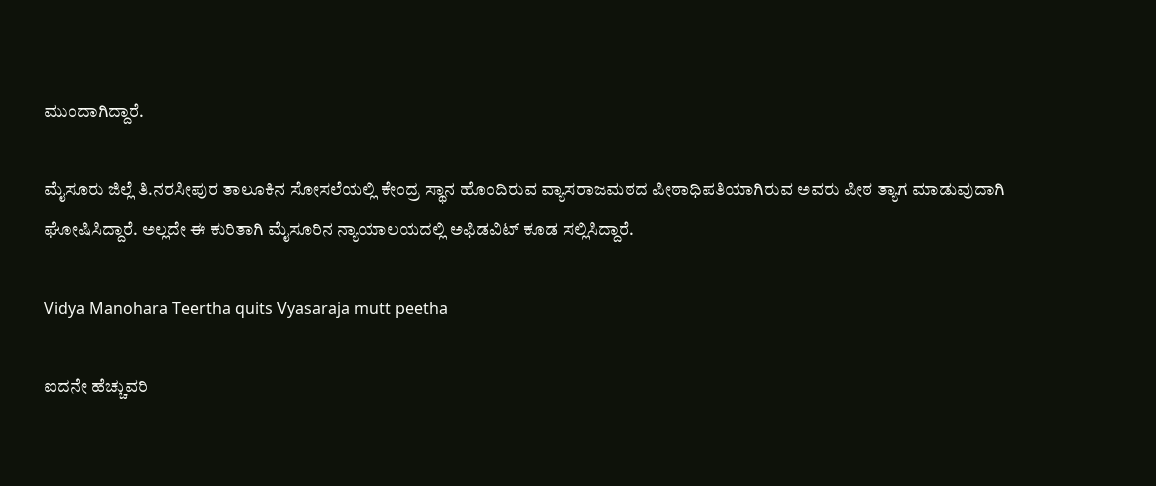ಮುಂದಾಗಿದ್ದಾರೆ.

ಮೈಸೂರು ಜಿಲ್ಲೆ ತಿ.ನರಸೀಪುರ ತಾಲೂಕಿನ ಸೋಸಲೆಯಲ್ಲಿ ಕೇಂದ್ರ ಸ್ಥಾನ ಹೊಂದಿರುವ ವ್ಯಾಸರಾಜಮಠದ ಪೀಠಾಧಿಪತಿಯಾಗಿರುವ ಅವರು ಪೀಠ ತ್ಯಾಗ ಮಾಡುವುದಾಗಿ ಘೋಷಿಸಿದ್ದಾರೆ. ಅಲ್ಲದೇ ಈ ಕುರಿತಾಗಿ ಮೈಸೂರಿನ ನ್ಯಾಯಾಲಯದಲ್ಲಿ ಅಫಿಡವಿಟ್ ಕೂಡ ಸಲ್ಲಿಸಿದ್ದಾರೆ.

Vidya Manohara Teertha quits Vyasaraja mutt peetha

ಐದನೇ ಹೆಚ್ಚುವರಿ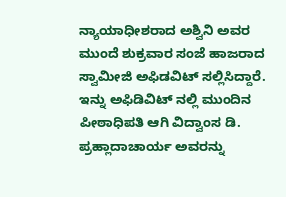ನ್ಯಾಯಾಧೀಶರಾದ ಅಶ್ವಿನಿ ಅವರ ಮುಂದೆ ಶುಕ್ರವಾರ ಸಂಜೆ ಹಾಜರಾದ ಸ್ವಾಮೀಜಿ ಅಫಿಡವಿಟ್ ಸಲ್ಲಿಸಿದ್ದಾರೆ. ಇನ್ನು ಅಫಿಡಿವಿಟ್ ನಲ್ಲಿ ಮುಂದಿನ ಪೀಠಾಧಿಪತಿ ಆಗಿ ವಿದ್ವಾಂಸ ಡಿ. ಪ್ರಹ್ಲಾದಾಚಾರ್ಯ ಅವರನ್ನು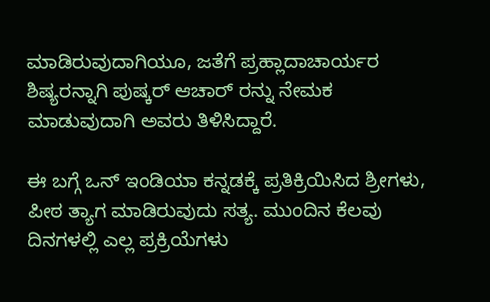ಮಾಡಿರುವುದಾಗಿಯೂ, ಜತೆಗೆ ಪ್ರಹ್ಲಾದಾಚಾರ್ಯರ ಶಿಷ್ಯರನ್ನಾಗಿ ಪುಷ್ಕರ್ ಆಚಾರ್ ರನ್ನು ನೇಮಕ ಮಾಡುವುದಾಗಿ ಅವರು ತಿಳಿಸಿದ್ದಾರೆ.

ಈ ಬಗ್ಗೆ ಒನ್ ಇಂಡಿಯಾ ಕನ್ನಡಕ್ಕೆ ಪ್ರತಿಕ್ರಿಯಿಸಿದ ಶ್ರೀಗಳು, ಪೀಠ ತ್ಯಾಗ ಮಾಡಿರುವುದು ಸತ್ಯ. ಮುಂದಿನ ಕೆಲವು ದಿನಗಳಲ್ಲಿ ಎಲ್ಲ ಪ್ರಕ್ರಿಯೆಗಳು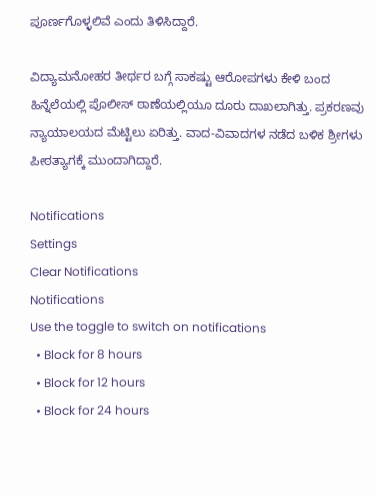ಪೂರ್ಣಗೊಳ್ಳಲಿವೆ ಎಂದು ತಿಳಿಸಿದ್ದಾರೆ.

ವಿದ್ಯಾಮನೋಹರ ತೀರ್ಥರ ಬಗ್ಗೆ ಸಾಕಷ್ಟು ಆರೋಪಗಳು ಕೇಳಿ ಬಂದ ಹಿನ್ನೆಲೆಯಲ್ಲಿ ಪೊಲೀಸ್ ಠಾಣೆಯಲ್ಲಿಯೂ ದೂರು ದಾಖಲಾಗಿತ್ತು. ಪ್ರಕರಣವು ನ್ಯಾಯಾಲಯದ ಮೆಟ್ಟಿಲು ಏರಿತ್ತು. ವಾದ-ವಿವಾದಗಳ ನಡೆದ ಬಳಿಕ ಶ್ರೀಗಳು ಪೀಠತ್ಯಾಗಕ್ಕೆ ಮುಂದಾಗಿದ್ದಾರೆ.

Notifications
Settings
Clear Notifications
Notifications
Use the toggle to switch on notifications
  • Block for 8 hours
  • Block for 12 hours
  • Block for 24 hours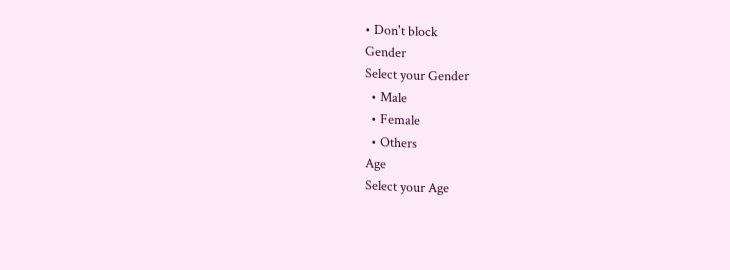• Don't block
Gender
Select your Gender
  • Male
  • Female
  • Others
Age
Select your Age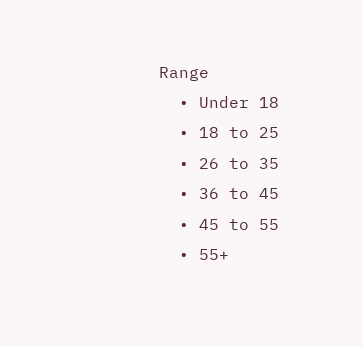Range
  • Under 18
  • 18 to 25
  • 26 to 35
  • 36 to 45
  • 45 to 55
  • 55+